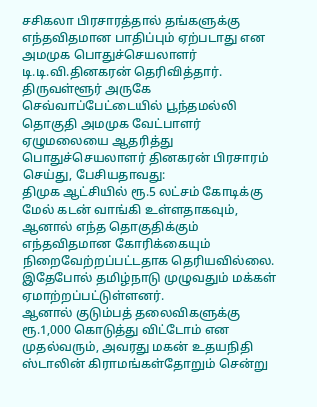சசிகலா பிரசாரத்தால் தங்களுக்கு எந்தவிதமான பாதிப்பும் ஏற்படாது என அமமுக பொதுச்செயலாளர் டி.டி.வி.தினகரன் தெரிவித்தார்.
திருவள்ளூர் அருகே செவ்வாப்பேட்டையில் பூந்தமல்லி தொகுதி அமமுக வேட்பாளர் ஏழுமலையை ஆதரித்து பொதுச்செயலாளர் தினகரன் பிரசாரம் செய்து, பேசியதாவது:
திமுக ஆட்சியில் ரூ.5 லட்சம் கோடிக்கு மேல் கடன் வாங்கி உள்ளதாகவும், ஆனால் எந்த தொகுதிக்கும் எந்தவிதமான கோரிக்கையும் நிறைவேற்றப்பட்டதாக தெரியவில்லை. இதேபோல் தமிழ்நாடு முழுவதும் மக்கள் ஏமாற்றப்பட்டுள்ளனர்.
ஆனால் குடும்பத் தலைவிகளுக்கு ரூ.1,000 கொடுத்து விட்டோம் என முதல்வரும், அவரது மகன் உதயநிதி ஸ்டாலின் கிராமங்கள்தோறும் சென்று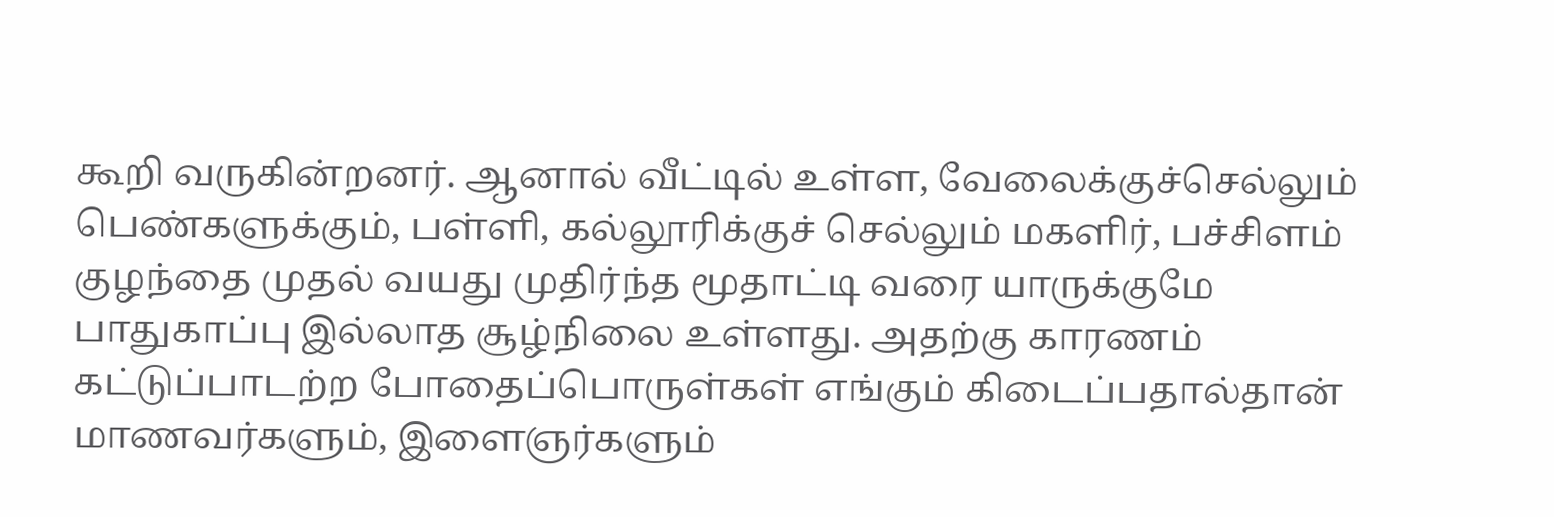கூறி வருகின்றனர். ஆனால் வீட்டில் உள்ள, வேலைக்குச்செல்லும் பெண்களுக்கும், பள்ளி, கல்லூரிக்குச் செல்லும் மகளிர், பச்சிளம் குழந்தை முதல் வயது முதிர்ந்த மூதாட்டி வரை யாருக்குமே பாதுகாப்பு இல்லாத சூழ்நிலை உள்ளது. அதற்கு காரணம் கட்டுப்பாடற்ற போதைப்பொருள்கள் எங்கும் கிடைப்பதால்தான் மாணவர்களும், இளைஞர்களும்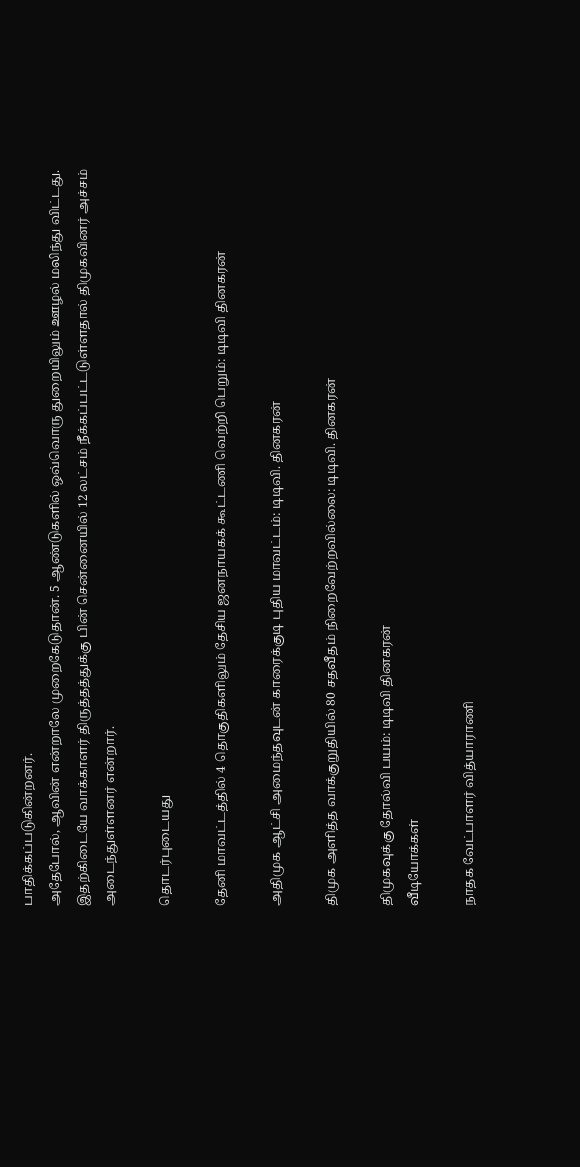பாதிக்கப்படுகின்றனர்.
அதேபோல், ஆவின் என்றாலே முறைகேடுதான். 5 ஆண்டுகளில் ஒவ்வொரு துறையிலும் ஊழல் மலிந்து விட்டது. இதற்கிடையே வாக்காளர் திருத்தத்துக்கு பின் சென்னையில் 12 லட்சம் நீக்கப்பட்டடுள்ளதால் திமுகவினர் அச்சம் அடைந்துள்ளனர் என்றார்.

தொடர்புடையது

தேனி மாவட்டத்தில் 4 தொகுதிகளிலும் தேசிய ஜனநாயகக் கூட்டணி வெற்றி பெறும்: டிடிவி தினகரன்

அதிமுக ஆட்சி அமைந்தவுடன் காரைக்குடி புதிய மாவட்டம்: டிடிவி. தினகரன்

திமுக அளித்த வாக்குறுதியில் 80 சதவீதம் நிறைவேற்றவில்லை: டிடிவி. தினகரன்

திமுகவுக்கு தோல்வி பயம்: டிடிவி தினகரன்
வீடியோக்கள்

நாதக வேட்பாளர் வித்யாராணி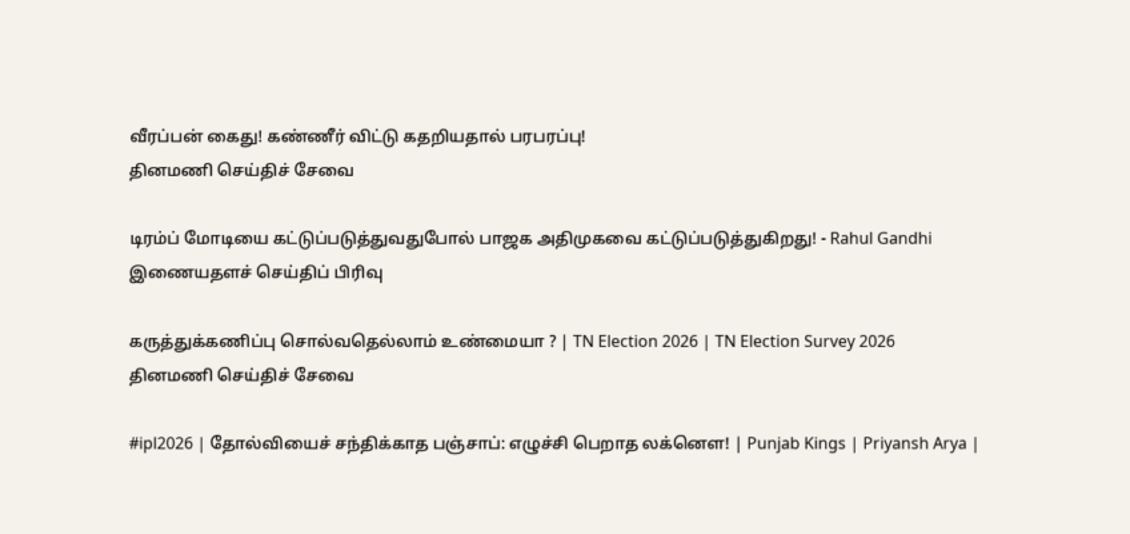வீரப்பன் கைது! கண்ணீர் விட்டு கதறியதால் பரபரப்பு!
தினமணி செய்திச் சேவை

டிரம்ப் மோடியை கட்டுப்படுத்துவதுபோல் பாஜக அதிமுகவை கட்டுப்படுத்துகிறது! - Rahul Gandhi
இணையதளச் செய்திப் பிரிவு

கருத்துக்கணிப்பு சொல்வதெல்லாம் உண்மையா ? | TN Election 2026 | TN Election Survey 2026
தினமணி செய்திச் சேவை

#ipl2026 | தோல்வியைச் சந்திக்காத பஞ்சாப்: எழுச்சி பெறாத லக்னௌ! | Punjab Kings | Priyansh Arya |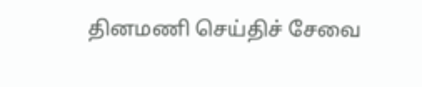தினமணி செய்திச் சேவை